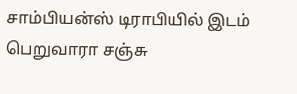சாம்பியன்ஸ் டிராபியில் இடம் பெறுவாரா சஞ்சு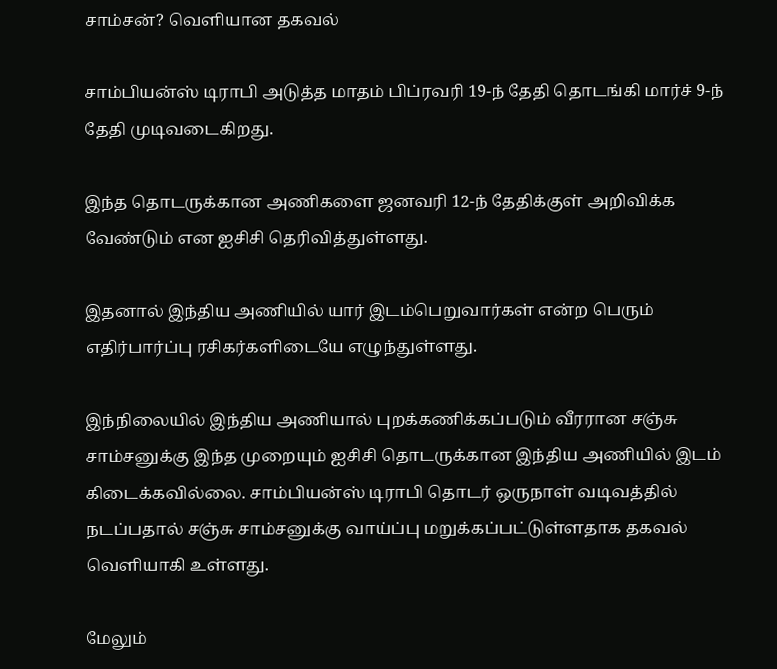சாம்சன்? வெளியான தகவல்

சாம்பியன்ஸ் டிராபி அடுத்த மாதம் பிப்ரவரி 19-ந் தேதி தொடங்கி மார்ச் 9-ந் தேதி முடிவடைகிறது.

இந்த தொடருக்கான அணிகளை ஜனவரி 12-ந் தேதிக்குள் அறிவிக்க வேண்டும் என ஐசிசி தெரிவித்துள்ளது.

இதனால் இந்திய அணியில் யார் இடம்பெறுவார்கள் என்ற பெரும் எதிர்பார்ப்பு ரசிகர்களிடையே எழுந்துள்ளது.

இந்நிலையில் இந்திய அணியால் புறக்கணிக்கப்படும் வீரரான சஞ்சு சாம்சனுக்கு இந்த முறையும் ஐசிசி தொடருக்கான இந்திய அணியில் இடம் கிடைக்கவில்லை. சாம்பியன்ஸ் டிராபி தொடர் ஒருநாள் வடிவத்தில் நடப்பதால் சஞ்சு சாம்சனுக்கு வாய்ப்பு மறுக்கப்பட்டுள்ளதாக தகவல் வெளியாகி உள்ளது.

மேலும்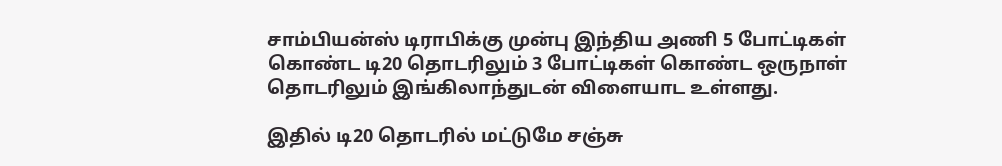சாம்பியன்ஸ் டிராபிக்கு முன்பு இந்திய அணி 5 போட்டிகள் கொண்ட டி20 தொடரிலும் 3 போட்டிகள் கொண்ட ஒருநாள் தொடரிலும் இங்கிலாந்துடன் விளையாட உள்ளது.

இதில் டி20 தொடரில் மட்டுமே சஞ்சு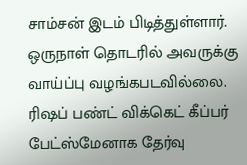சாம்சன் இடம் பிடித்துள்ளார். ஒருநாள் தொடரில் அவருக்கு வாய்ப்பு வழங்கபடவில்லை. ரிஷப் பண்ட் விக்கெட் கீப்பர் பேட்ஸ்மேனாக தேர்வு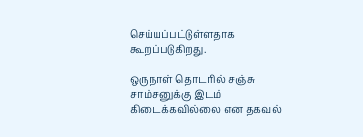செய்யப்பட்டுள்ளதாக கூறப்படுகிறது.

ஒருநாள் தொடரில் சஞ்சு சாம்சனுக்கு இடம் கிடைக்கவில்லை என தகவல்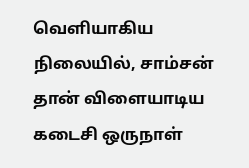வெளியாகிய நிலையில், சாம்சன் தான் விளையாடிய கடைசி ஒருநாள்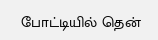போட்டியில் தென்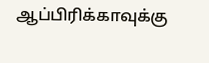ஆப்பிரிக்காவுக்கு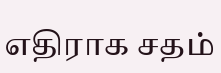எதிராக சதம்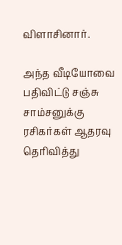விளாசினார்.

அந்த வீடியோவை பதிவிட்டு சஞ்சு சாம்சனுக்கு ரசிகர்கள் ஆதரவு தெரிவித்து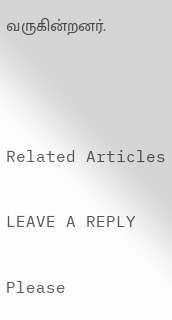வருகின்றனர்.



Related Articles

LEAVE A REPLY

Please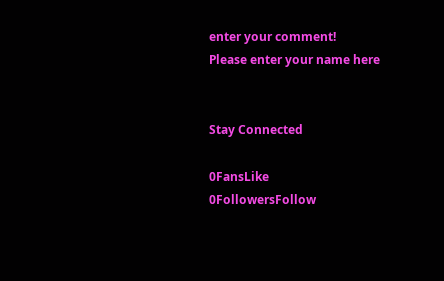enter your comment!
Please enter your name here


Stay Connected

0FansLike
0FollowersFollow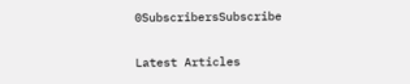0SubscribersSubscribe

Latest Articles